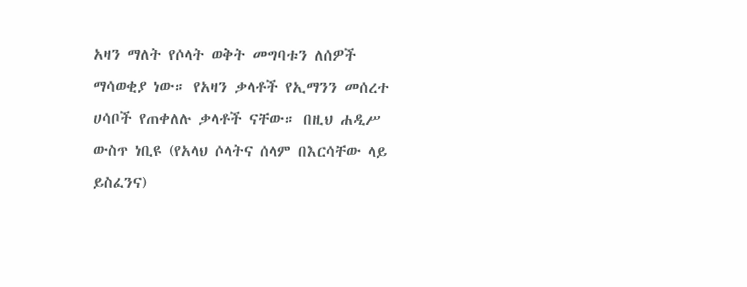አዛን ማለት የሶላት ወቅት መግባቱን ለሰዎች ማሳወቂያ ነው። የአዛን ቃላቶች የኢማንን መሰረተ ሀሳቦች የጠቀለሉ ቃላቶች ናቸው። በዚህ ሐዲሥ ውስጥ ነቢዩ (የአላህ ሶላትና ሰላም በእርሳቸው ላይ ይስፈንና)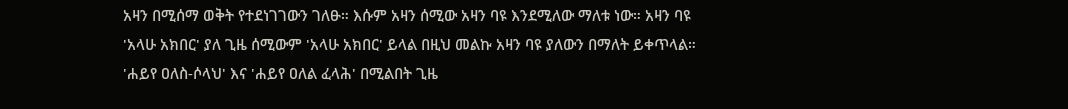አዛን በሚሰማ ወቅት የተደነገገውን ገለፁ። እሱም አዛን ሰሚው አዛን ባዩ እንደሚለው ማለቱ ነው። አዛን ባዩ 'አላሁ አክበር' ያለ ጊዜ ሰሚውም 'አላሁ አክበር' ይላል በዚህ መልኩ አዛን ባዩ ያለውን በማለት ይቀጥላል። 'ሐይየ ዐለስ-ሶላህ' እና 'ሐይየ ዐለል ፈላሕ' በሚልበት ጊዜ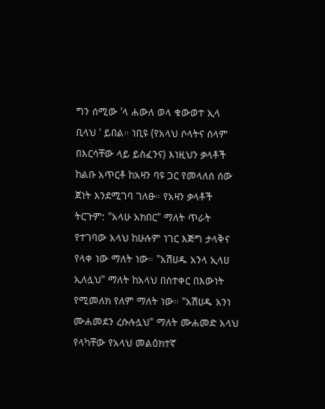ግን ሰሚው 'ላ ሐውለ ወላ ቁውወተ ኢላ ቢላህ ' ይበል። ነቢዩ (የአላህ ሶላትና ሰላም በእርሳቸው ላይ ይስፈንና) እነዚህን ቃላቶች ከልቡ አጥርቶ ከአዛን ባዩ ጋር የመላለሰ ሰው ጀነት እንደሚገባ ገለፁ። የአዛን ቃላቶች ትርጉም: "አላሁ አክበር" ማለት ጥራት የተገባው አላህ ከሁሉም ነገር እጅግ ታላቅና የላቀ ነው ማለት ነው። "አሽሀዱ አንላ ኢላሀ ኢለሏህ" ማለት ከአላህ በስተቀር በእውነት የሚመለክ የለም ማለት ነው። "አሽሀዱ አንነ ሙሐመደን ረሱሉሏህ" ማለት ሙሐመድ አላህ የላካቸው የአላህ መልዕክተኛ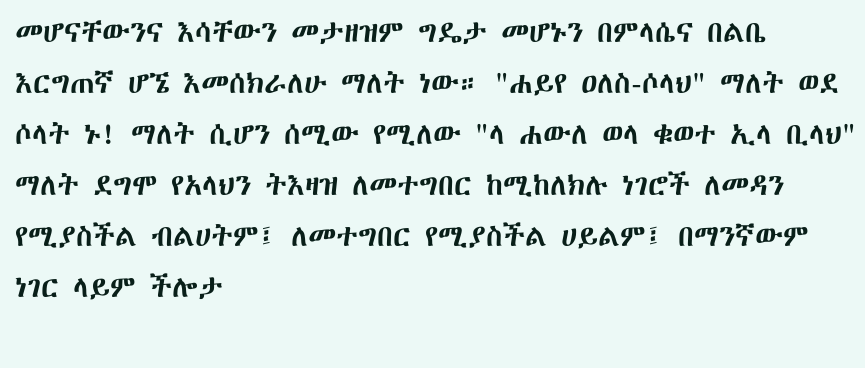መሆናቸውንና እሳቸውን መታዘዝም ግዴታ መሆኑን በምላሴና በልቤ እርግጠኛ ሆኜ እመሰክራለሁ ማለት ነው። "ሐይየ ዐለስ-ሶላህ" ማለት ወደ ሶላት ኑ! ማለት ሲሆን ሰሚው የሚለው "ላ ሐውለ ወላ ቁወተ ኢላ ቢላህ" ማለት ደግሞ የአላህን ትእዛዝ ለመተግበር ከሚከለክሉ ነገሮች ለመዳን የሚያስችል ብልሀትም፤ ለመተግበር የሚያስችል ሀይልም፤ በማንኛውም ነገር ላይም ችሎታ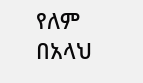የለም በአላህ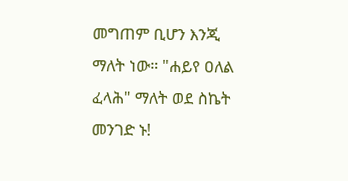መግጠም ቢሆን እንጂ ማለት ነው። "ሐይየ ዐለል ፈላሕ" ማለት ወደ ስኬት መንገድ ኑ!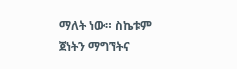ማለት ነው። ስኬቱም ጀነትን ማግኘትና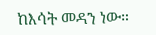ከእሳት መዳን ነው።